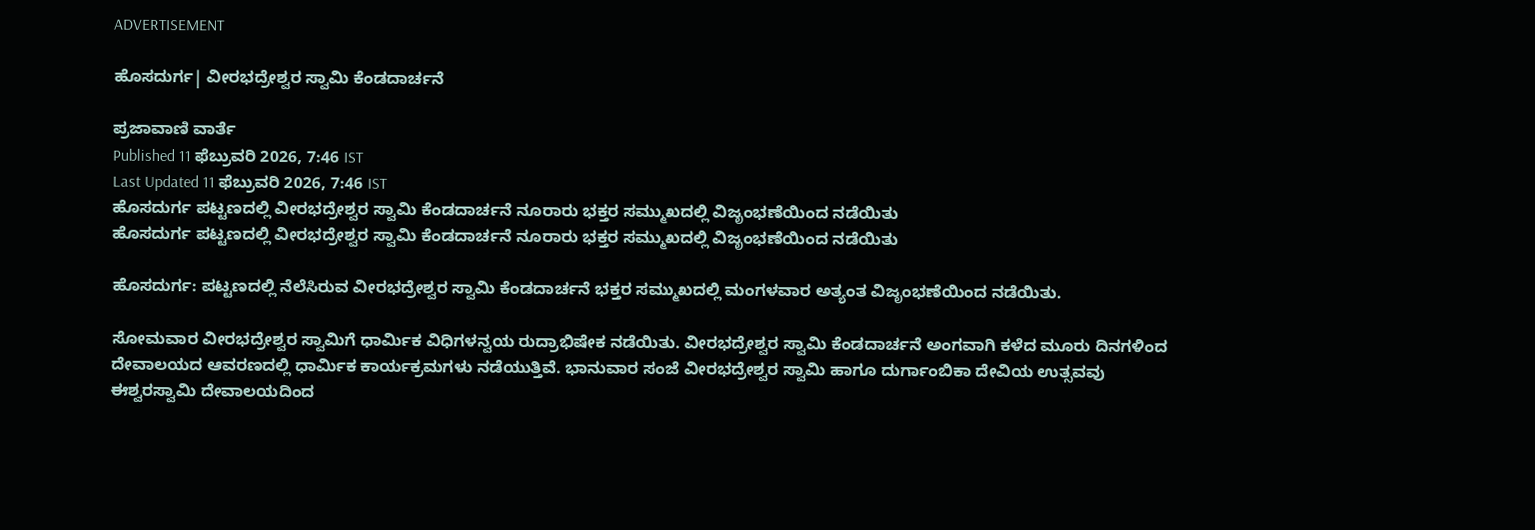ADVERTISEMENT

ಹೊಸದುರ್ಗ| ವೀರಭದ್ರೇಶ್ವರ ಸ್ವಾಮಿ ಕೆಂಡದಾರ್ಚನೆ

ಪ್ರಜಾವಾಣಿ ವಾರ್ತೆ
Published 11 ಫೆಬ್ರುವರಿ 2026, 7:46 IST
Last Updated 11 ಫೆಬ್ರುವರಿ 2026, 7:46 IST
ಹೊಸದುರ್ಗ ಪಟ್ಟಣದಲ್ಲಿ ವೀರಭದ್ರೇಶ್ವರ ಸ್ವಾಮಿ ಕೆಂಡದಾರ್ಚನೆ ನೂರಾರು ಭಕ್ತರ ಸಮ್ಮುಖದಲ್ಲಿ ವಿಜೃಂಭಣೆಯಿಂದ ನಡೆಯಿತು
ಹೊಸದುರ್ಗ ಪಟ್ಟಣದಲ್ಲಿ ವೀರಭದ್ರೇಶ್ವರ ಸ್ವಾಮಿ ಕೆಂಡದಾರ್ಚನೆ ನೂರಾರು ಭಕ್ತರ ಸಮ್ಮುಖದಲ್ಲಿ ವಿಜೃಂಭಣೆಯಿಂದ ನಡೆಯಿತು

ಹೊಸದುರ್ಗ: ಪಟ್ಟಣದಲ್ಲಿ ನೆಲೆಸಿರುವ ವೀರಭದ್ರೇಶ್ವರ ಸ್ವಾಮಿ ಕೆಂಡದಾರ್ಚನೆ ಭಕ್ತರ ಸಮ್ಮುಖದಲ್ಲಿ ಮಂಗಳವಾರ ಅತ್ಯಂತ ವಿಜೃಂಭಣೆಯಿಂದ ನಡೆಯಿತು.

ಸೋಮವಾರ ವೀರಭದ್ರೇಶ್ವರ ಸ್ವಾಮಿಗೆ ಧಾರ್ಮಿಕ ವಿಧಿಗಳನ್ವಯ ರುದ್ರಾಭಿಷೇಕ ನಡೆಯಿತು. ವೀರಭದ್ರೇಶ್ವರ ಸ್ವಾಮಿ ಕೆಂಡದಾರ್ಚನೆ ಅಂಗವಾಗಿ ಕಳೆದ ಮೂರು ದಿನಗಳಿಂದ ದೇವಾಲಯದ ಆವರಣದಲ್ಲಿ ಧಾರ್ಮಿಕ ಕಾರ್ಯಕ್ರಮಗಳು ನಡೆಯುತ್ತಿವೆ. ಭಾನುವಾರ ಸಂಜೆ ವೀರಭದ್ರೇಶ್ವರ ಸ್ವಾಮಿ ಹಾಗೂ ದುರ್ಗಾಂಬಿಕಾ ದೇವಿಯ ಉತ್ಸವವು ಈಶ್ವರಸ್ವಾಮಿ ದೇವಾಲಯದಿಂದ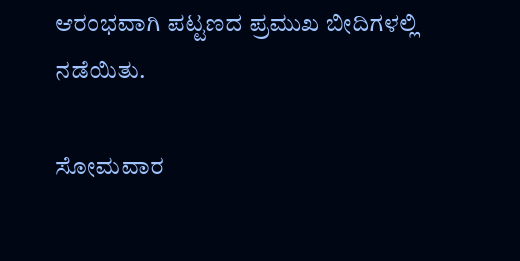ಆರಂಭವಾಗಿ ಪಟ್ಟಣದ ಪ್ರಮುಖ ಬೀದಿಗಳಲ್ಲಿ ನಡೆಯಿತು.

ಸೋಮವಾರ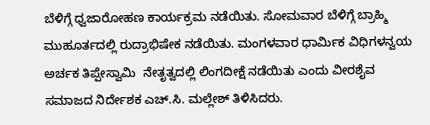ಬೆಳಿಗ್ಗೆ ಧ್ವಜಾರೋಹಣ ಕಾರ್ಯಕ್ರಮ ನಡೆಯಿತು. ಸೋಮವಾರ ಬೆಳಿಗ್ಗೆ ಬ್ರಾಹ್ಮಿ ಮುಹೂರ್ತದಲ್ಲಿ ರುದ್ರಾಭಿಷೇಕ ನಡೆಯಿತು. ಮಂಗಳವಾರ ಧಾರ್ಮಿಕ ವಿಧಿಗಳನ್ವಯ ಅರ್ಚಕ ತಿಪ್ಪೇಸ್ವಾಮಿ  ನೇತೃತ್ವದಲ್ಲಿ ಲಿಂಗದೀಕ್ಷೆ ನಡೆಯಿತು ಎಂದು ವೀರಶೈವ ಸಮಾಜದ ನಿರ್ದೇಶಕ ಎಚ್.ಸಿ. ಮಲ್ಲೇಶ್ ತಿಳಿಸಿದರು.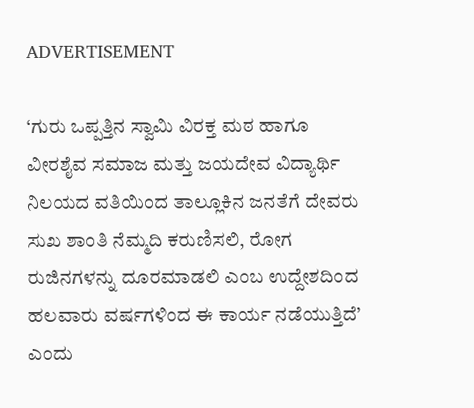ADVERTISEMENT

‘ಗುರು ಒಪ್ಪತ್ತಿನ ಸ್ವಾಮಿ ವಿರಕ್ತ ಮಠ ಹಾಗೂ ವೀರಶೈವ ಸಮಾಜ ಮತ್ತು ಜಯದೇವ ವಿದ್ಯಾರ್ಥಿ ನಿಲಯದ ವತಿಯಿಂದ ತಾಲ್ಲೂಕಿನ ಜನತೆಗೆ ದೇವರು ಸುಖ ಶಾಂತಿ ನೆಮ್ಮದಿ ಕರುಣಿಸಲಿ, ರೋಗ ರುಜಿನಗಳನ್ನು ದೂರಮಾಡಲಿ ಎಂಬ ಉದ್ದೇಶದಿಂದ ಹಲವಾರು ವರ್ಷಗಳಿಂದ ಈ ಕಾರ್ಯ ನಡೆಯುತ್ತಿದೆ’ ಎಂದು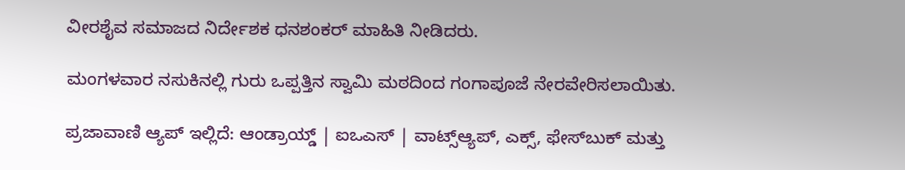ವೀರಶೈವ ಸಮಾಜದ ನಿರ್ದೇಶಕ ಧನಶಂಕರ್ ಮಾಹಿತಿ ನೀಡಿದರು.

ಮಂಗಳವಾರ ನಸುಕಿನಲ್ಲಿ ಗುರು ಒಪ್ಪತ್ತಿನ ಸ್ವಾಮಿ ಮಠದಿಂದ ಗಂಗಾಪೂಜೆ ನೇರವೇರಿಸಲಾಯಿತು.

ಪ್ರಜಾವಾಣಿ ಆ್ಯಪ್ ಇಲ್ಲಿದೆ: ಆಂಡ್ರಾಯ್ಡ್ | ಐಒಎಸ್ | ವಾಟ್ಸ್ಆ್ಯಪ್, ಎಕ್ಸ್, ಫೇಸ್‌ಬುಕ್ ಮತ್ತು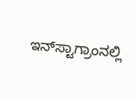ಇನ್‌ಸ್ಟಾಗ್ರಾಂನಲ್ಲಿ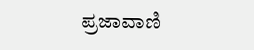ಪ್ರಜಾವಾಣಿ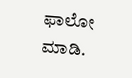ಫಾಲೋ ಮಾಡಿ.